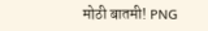मोठी बातमी! PNG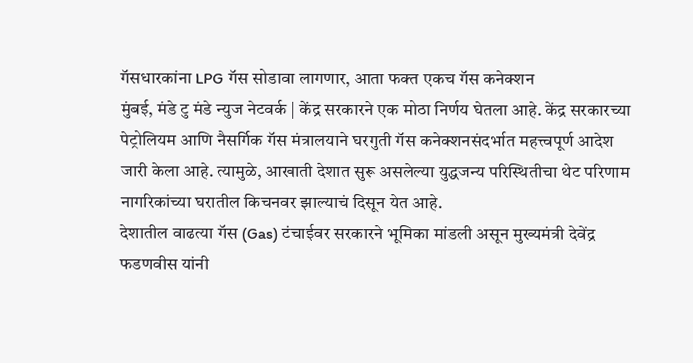गॅसधारकांना LPG गॅस सोडावा लागणार, आता फक्त एकच गॅस कनेक्शन
मुंबई, मंडे टु मंडे न्युज नेटवर्क | केंद्र सरकारने एक मोठा निर्णय घेतला आहे. केंद्र सरकारच्या पेट्रोलियम आणि नैसर्गिक गॅस मंत्रालयाने घरगुती गॅस कनेक्शनसंदर्भात महत्त्वपूर्ण आदेश जारी केला आहे. त्यामुळे, आखाती देशात सुरू असलेल्या युद्धजन्य परिस्थितीचा थेट परिणाम नागरिकांच्या घरातील किचनवर झाल्याचं दिसून येत आहे.
देशातील वाढत्या गॅस (Gas) टंचाईवर सरकारने भूमिका मांडली असून मुख्यमंत्री देवेंद्र फडणवीस यांनी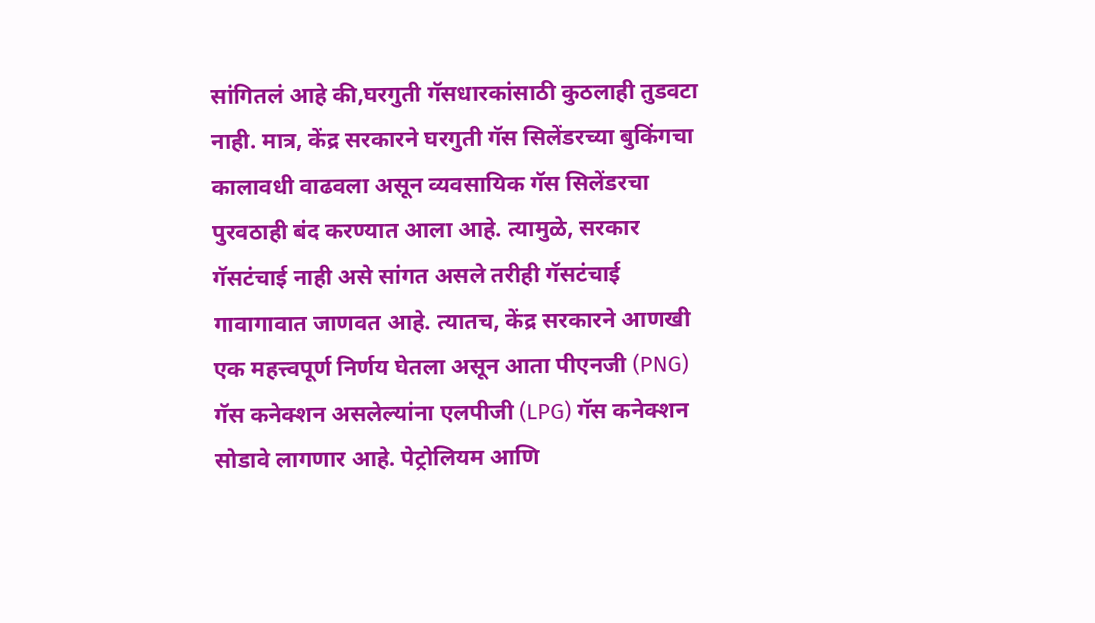सांगितलं आहे की,घरगुती गॅसधारकांसाठी कुठलाही तुडवटा नाही. मात्र, केंद्र सरकारने घरगुती गॅस सिलेंडरच्या बुकिंगचा कालावधी वाढवला असून व्यवसायिक गॅस सिलेंडरचा पुरवठाही बंद करण्यात आला आहे. त्यामुळे, सरकार गॅसटंचाई नाही असे सांगत असले तरीही गॅसटंचाई गावागावात जाणवत आहे. त्यातच, केंद्र सरकारने आणखी एक महत्त्वपूर्ण निर्णय घेतला असून आता पीएनजी (PNG) गॅस कनेक्शन असलेल्यांना एलपीजी (LPG) गॅस कनेक्शन सोडावे लागणार आहे. पेट्रोलियम आणि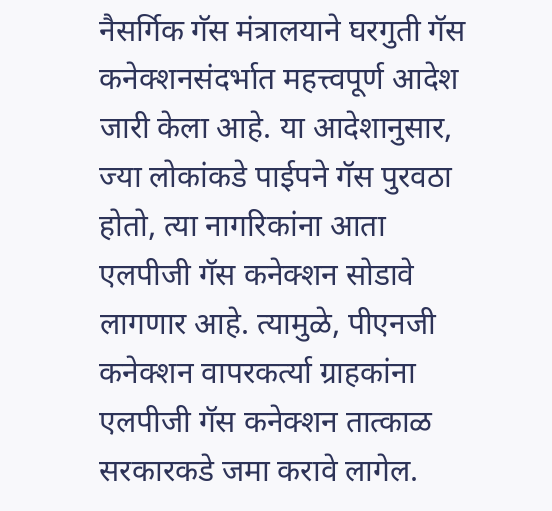नैसर्गिक गॅस मंत्रालयाने घरगुती गॅस कनेक्शनसंदर्भात महत्त्वपूर्ण आदेश जारी केला आहे. या आदेशानुसार, ज्या लोकांकडे पाईपने गॅस पुरवठा होतो, त्या नागरिकांना आता एलपीजी गॅस कनेक्शन सोडावे लागणार आहे. त्यामुळे, पीएनजी कनेक्शन वापरकर्त्या ग्राहकांना एलपीजी गॅस कनेक्शन तात्काळ सरकारकडे जमा करावे लागेल.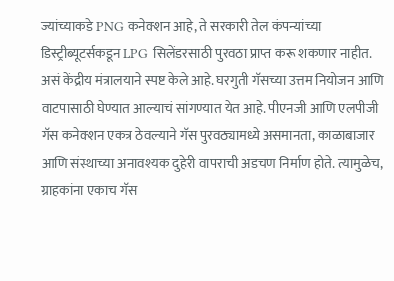ज्यांच्याकडे PNG कनेक्शन आहे, ते सरकारी तेल कंपन्यांच्या डिस्ट्रीब्यूटर्सकडून LPG सिलेंडरसाठी पुरवठा प्राप्त करू शकणार नाहीत. असं केंद्रीय मंत्रालयाने स्पष्ट केले आहे. घरगुती गॅसच्या उत्तम नियोजन आणि वाटपासाठी घेण्यात आल्याचं सांगण्यात येत आहे. पीएनजी आणि एलपीजी गॅस कनेक्शन एकत्र ठेवल्याने गॅस पुरवठ्यामध्ये असमानता, काळाबाजार आणि संस्थाच्या अनावश्यक दुहेरी वापराची अडचण निर्माण होते. त्यामुळेच, ग्राहकांना एकाच गॅस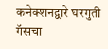कनेक्शनद्वारे घरगुती गॅसचा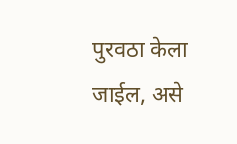पुरवठा केला जाईल, असे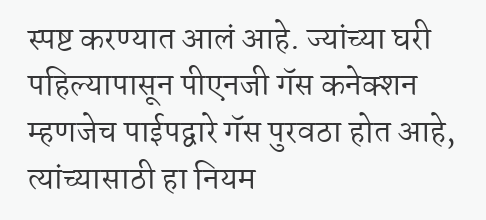स्पष्ट करण्यात आलं आहे. ज्यांच्या घरी पहिल्यापासून पीएनजी गॅस कनेक्शन म्हणजेच पाईपद्वारे गॅस पुरवठा होत आहे, त्यांच्यासाठी हा नियम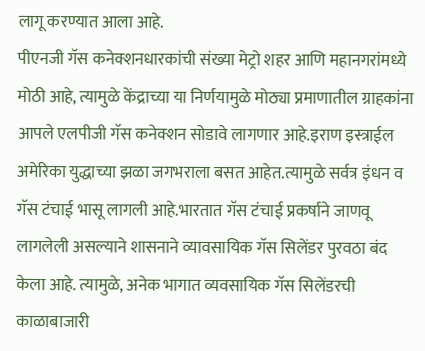लागू करण्यात आला आहे.
पीएनजी गॅस कनेक्शनधारकांची संख्या मेट्रो शहर आणि महानगरांमध्ये मोठी आहे, त्यामुळे केंद्राच्या या निर्णयामुळे मोठ्या प्रमाणातील ग्राहकांना आपले एलपीजी गॅस कनेक्शन सोडावे लागणार आहे.इराण इस्त्राईल अमेरिका युद्धाच्या झळा जगभराला बसत आहेत.त्यामुळे सर्वत्र इंधन व गॅस टंचाई भासू लागली आहे.भारतात गॅस टंचाई प्रकर्षाने जाणवू लागलेली असल्याने शासनाने व्यावसायिक गॅस सिलेंडर पुरवठा बंद केला आहे. त्यामुळे, अनेक भागात व्यवसायिक गॅस सिलेंडरची काळाबाजारी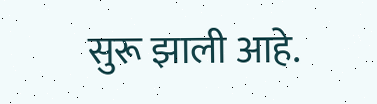सुरू झाली आहे.